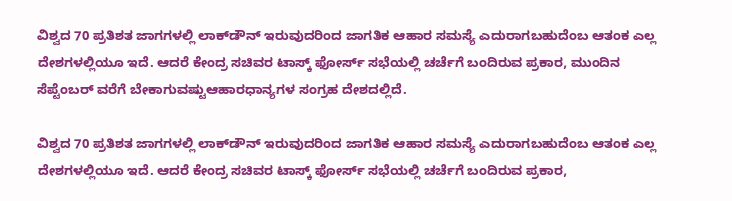ವಿಶ್ವದ 70 ಪ್ರತಿಶತ ಜಾಗಗಳಲ್ಲಿ ಲಾಕ್‌ಡೌನ್‌ ಇರುವುದರಿಂದ ಜಾಗತಿಕ ಆಹಾರ ಸಮಸ್ಯೆ ಎದುರಾಗಬಹುದೆಂಬ ಆತಂಕ ಎಲ್ಲ ದೇಶಗಳಲ್ಲಿಯೂ ಇದೆ. ಆದರೆ ಕೇಂದ್ರ ಸಚಿವರ ಟಾಸ್ಕ್‌ ಫೋರ್ಸ್‌ ಸಭೆಯಲ್ಲಿ ಚರ್ಚೆಗೆ ಬಂದಿರುವ ಪ್ರಕಾರ, ಮುಂದಿನ ಸೆಪ್ಟೆಂಬರ್‌ ವರೆಗೆ ಬೇಕಾಗುವಷ್ಟುಆಹಾರಧಾನ್ಯಗಳ ಸಂಗ್ರಹ ದೇಶದಲ್ಲಿದೆ.

ವಿಶ್ವದ 70 ಪ್ರತಿಶತ ಜಾಗಗಳಲ್ಲಿ ಲಾಕ್‌ಡೌನ್‌ ಇರುವುದರಿಂದ ಜಾಗತಿಕ ಆಹಾರ ಸಮಸ್ಯೆ ಎದುರಾಗಬಹುದೆಂಬ ಆತಂಕ ಎಲ್ಲ ದೇಶಗಳಲ್ಲಿಯೂ ಇದೆ. ಆದರೆ ಕೇಂದ್ರ ಸಚಿವರ ಟಾಸ್ಕ್‌ ಫೋರ್ಸ್‌ ಸಭೆಯಲ್ಲಿ ಚರ್ಚೆಗೆ ಬಂದಿರುವ ಪ್ರಕಾರ,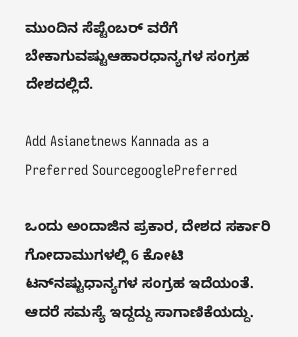ಮುಂದಿನ ಸೆಪ್ಟೆಂಬರ್‌ ವರೆಗೆ ಬೇಕಾಗುವಷ್ಟುಆಹಾರಧಾನ್ಯಗಳ ಸಂಗ್ರಹ ದೇಶದಲ್ಲಿದೆ.

Add Asianetnews Kannada as a Preferred SourcegooglePreferred

ಒಂದು ಅಂದಾಜಿನ ಪ್ರಕಾರ, ದೇಶದ ಸರ್ಕಾರಿ ಗೋದಾಮುಗಳಲ್ಲಿ 6 ಕೋಟಿ ಟನ್‌ನಷ್ಟುಧಾನ್ಯಗಳ ಸಂಗ್ರಹ ಇದೆಯಂತೆ. ಆದರೆ ಸಮಸ್ಯೆ ಇದ್ದದ್ದು ಸಾಗಾಣಿಕೆಯದ್ದು.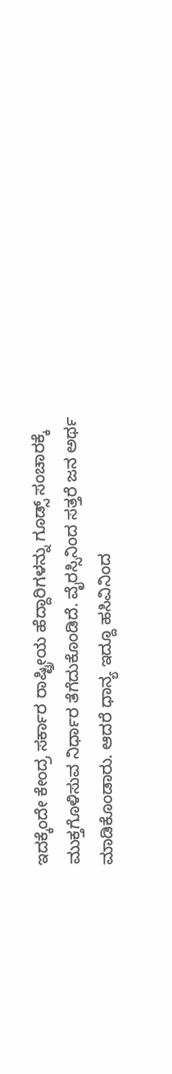ಇದಕ್ಕೆಂದೇ ಕೇಂದ್ರ ಸರ್ಕಾರ ರಾಷ್ಟ್ರೀಯ ಹೆದ್ದಾರಿಗಳನ್ನು ಗೂಡ್ಸ್‌ ಸಂಚಾರಕ್ಕೆ ಮುಕ್ತಗೊಳಿಸುವ ನಿರ್ಧಾರ ತೆಗೆದುಕೊಂಡಿದೆ. ವೈರಸ್ಸಿನಿಂದ ಸತ್ತರೆ ಜನ ಅರ್ಥ ಮಾಡಿಕೊಂಡಾರು. ಆದರೆ ಧಾನ್ಯ ಇದ್ದೂ ಹಸಿವಿನಿಂದ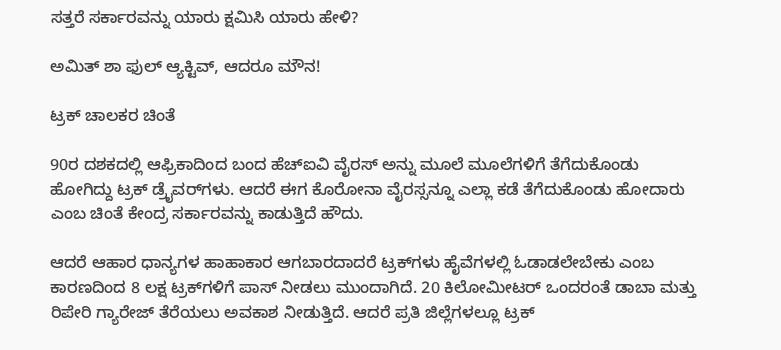ಸತ್ತರೆ ಸರ್ಕಾರವನ್ನು ಯಾರು ಕ್ಷಮಿಸಿ ಯಾರು ಹೇಳಿ?

ಅಮಿತ್‌ ಶಾ ಫುಲ್‌ ಆ್ಯಕ್ಟಿವ್‌, ಆದರೂ ಮೌನ!

ಟ್ರಕ್‌ ಚಾಲಕರ ಚಿಂತೆ

90ರ ದಶಕದಲ್ಲಿ ಆಫ್ರಿಕಾದಿಂದ ಬಂದ ಹೆಚ್‌ಐವಿ ವೈರಸ್‌ ಅನ್ನು ಮೂಲೆ ಮೂಲೆಗಳಿಗೆ ತೆಗೆದುಕೊಂಡು ಹೋಗಿದ್ದು ಟ್ರಕ್‌ ಡ್ರೈವರ್‌ಗಳು. ಆದರೆ ಈಗ ಕೊರೋನಾ ವೈರಸ್ಸನ್ನೂ ಎಲ್ಲಾ ಕಡೆ ತೆಗೆದುಕೊಂಡು ಹೋದಾರು ಎಂಬ ಚಿಂತೆ ಕೇಂದ್ರ ಸರ್ಕಾರವನ್ನು ಕಾಡುತ್ತಿದೆ ಹೌದು.

ಆದರೆ ಆಹಾರ ಧಾನ್ಯಗಳ ಹಾಹಾಕಾರ ಆಗಬಾರದಾದರೆ ಟ್ರಕ್‌ಗಳು ಹೈವೆಗಳಲ್ಲಿ ಓಡಾಡಲೇಬೇಕು ಎಂಬ ಕಾರಣದಿಂದ 8 ಲಕ್ಷ ಟ್ರಕ್‌ಗಳಿಗೆ ಪಾಸ್‌ ನೀಡಲು ಮುಂದಾಗಿದೆ. 20 ಕಿಲೋಮೀಟರ್‌ ಒಂದರಂತೆ ಡಾಬಾ ಮತ್ತು ರಿಪೇರಿ ಗ್ಯಾರೇಜ್‌ ತೆರೆಯಲು ಅವಕಾಶ ನೀಡುತ್ತಿದೆ. ಆದರೆ ಪ್ರತಿ ಜಿಲ್ಲೆಗಳಲ್ಲೂ ಟ್ರಕ್‌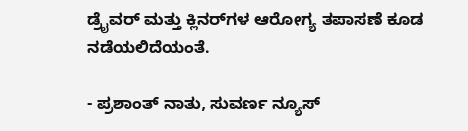ಡ್ರೈವರ್‌ ಮತ್ತು ಕ್ಲಿನರ್‌ಗಳ ಆರೋಗ್ಯ ತಪಾಸಣೆ ಕೂಡ ನಡೆಯಲಿದೆಯಂತೆ.

- ಪ್ರಶಾಂತ್ ನಾತು, ಸುವರ್ಣ ನ್ಯೂಸ್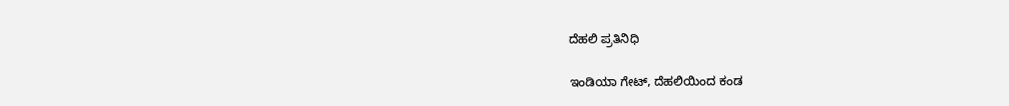ದೆಹಲಿ ಪ್ರತಿನಿಧಿ

ಇಂಡಿಯಾ ಗೇಟ್, ದೆಹಲಿಯಿಂದ ಕಂಡ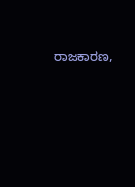ರಾಜಕಾರಣ,